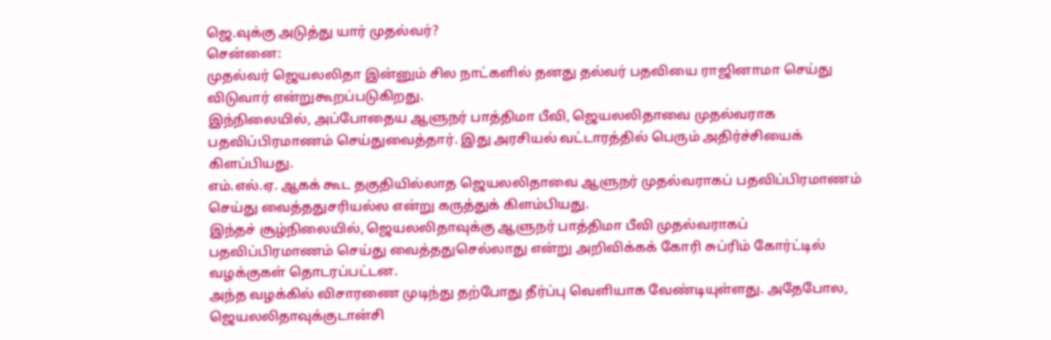ஜெ.வுக்கு அடுத்து யார் முதல்வர்?
சென்னை:
முதல்வர் ஜெயலலிதா இன்னும் சில நாட்களில் தனது தல்வர் பதவியை ராஜினாமா செய்து விடுவார் என்றுகூறப்படுகிறது.
இந்நிலையில், அப்போதைய ஆளுநர் பாத்திமா பீவி, ஜெயலலிதாவை முதல்வராக பதவிப்பிரமாணம் செய்துவைத்தார். இது அரசியல் வட்டாரத்தில் பெரும் அதிர்ச்சியைக் கிளப்பியது.
எம்.எல்.ஏ. ஆகக் கூட தகுதியில்லாத ஜெயலலிதாவை ஆளுநர் முதல்வராகப் பதவிப்பிரமாணம் செய்து வைத்ததுசரியல்ல என்று கருத்துக் கிளம்பியது.
இந்தச் சூழ்நிலையில், ஜெயலலிதாவுக்கு ஆளுநர் பாத்திமா பீவி முதல்வராகப் பதவிப்பிரமாணம் செய்து வைத்ததுசெல்லாது என்று அறிவிக்கக் கோரி சுப்ரிம் கோர்ட்டில் வழக்குகள் தொடரப்பட்டன.
அந்த வழக்கில் விசாரணை முடிந்து தற்போது தீர்ப்பு வெளியாக வேண்டியுள்ளது. அதேபோல, ஜெயலலிதாவுக்குடான்சி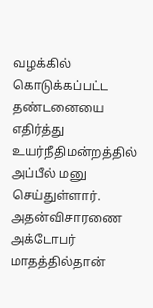வழக்கில் கொடுக்கப்பட்ட தண்டனையை எதிர்த்து உயர்நீதிமன்றத்தில் அப்பீல் மனு செய்துள்ளார். அதன்விசாரணை அக்டோபர் மாதத்தில்தான்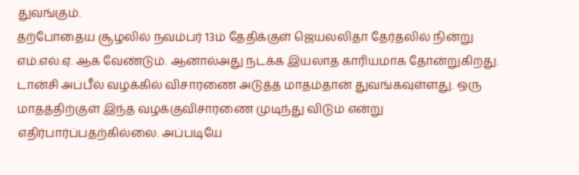துவங்கும்.
தற்போதைய சூழலில் நவம்பர் 13ம் தேதிக்குள் ஜெயலலிதா தேர்தலில் நின்று எம்.எல்.ஏ. ஆக வேண்டும். ஆனால்அது நடக்க இயலாத காரியமாக தோன்றுகிறது.
டான்சி அப்பீல் வழக்கில் விசாரணை அடுத்த மாதம்தான் துவங்கவுள்ளது. ஒரு மாதத்திற்குள் இந்த வழக்குவிசாரணை முடிந்து விடும் என்று எதிர்பார்ப்பதற்கில்லை. அப்படியே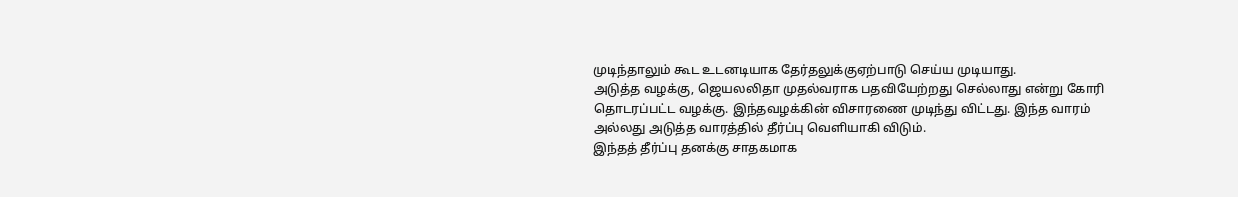முடிந்தாலும் கூட உடனடியாக தேர்தலுக்குஏற்பாடு செய்ய முடியாது.
அடுத்த வழக்கு, ஜெயலலிதா முதல்வராக பதவியேற்றது செல்லாது என்று கோரி தொடரப்பட்ட வழக்கு. இந்தவழக்கின் விசாரணை முடிந்து விட்டது. இந்த வாரம் அல்லது அடுத்த வாரத்தில் தீர்ப்பு வெளியாகி விடும்.
இந்தத் தீர்ப்பு தனக்கு சாதகமாக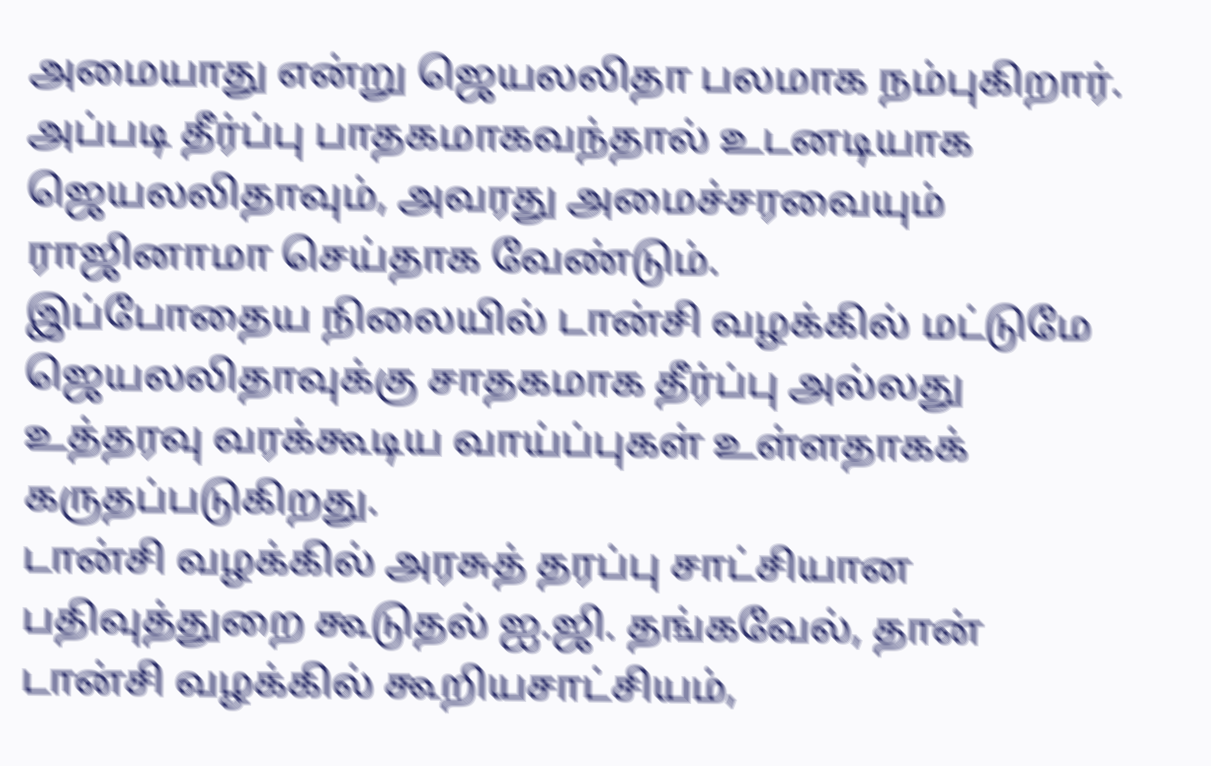அமையாது என்று ஜெயலலிதா பலமாக நம்புகிறார். அப்படி தீர்ப்பு பாதகமாகவந்தால் உடனடியாக ஜெயலலிதாவும், அவரது அமைச்சரவையும் ராஜினாமா செய்தாக வேண்டும்.
இப்போதைய நிலையில் டான்சி வழக்கில் மட்டுமே ஜெயலலிதாவுக்கு சாதகமாக தீர்ப்பு அல்லது உத்தரவு வரக்கூடிய வாய்ப்புகள் உள்ளதாகக் கருதப்படுகிறது.
டான்சி வழக்கில் அரசுத் தரப்பு சாட்சியான பதிவுத்துறை கூடுதல் ஐ.ஜி. தங்கவேல், தான் டான்சி வழக்கில் கூறியசாட்சியம்,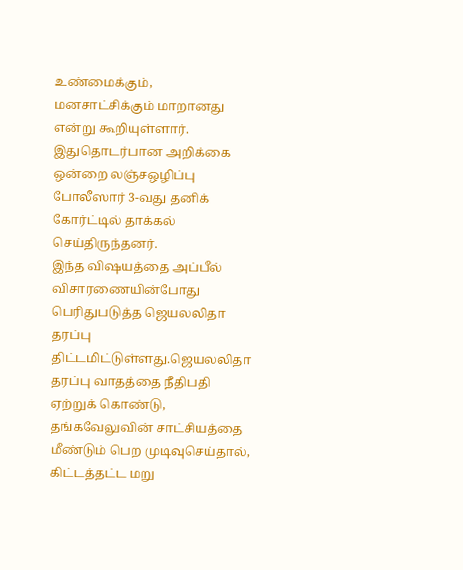உண்மைக்கும், மனசாட்சிக்கும் மாறானது என்று கூறியுள்ளார். இதுதொடர்பான அறிக்கை ஒன்றை லஞ்சஒழிப்பு போலீஸார் 3-வது தனிக் கோர்ட்டில் தாக்கல் செய்திருந்தனர்.
இந்த விஷயத்தை அப்பீல் விசாரணையின்போது பெரிதுபடுத்த ஜெயலலிதா தரப்பு திட்டமிட்டுள்ளது.ஜெயலலிதா தரப்பு வாதத்தை நீதிபதி ஏற்றுக் கொண்டு, தங்கவேலுவின் சாட்சியத்தை மீண்டும் பெற முடிவுசெய்தால், கிட்டத்தட்ட மறு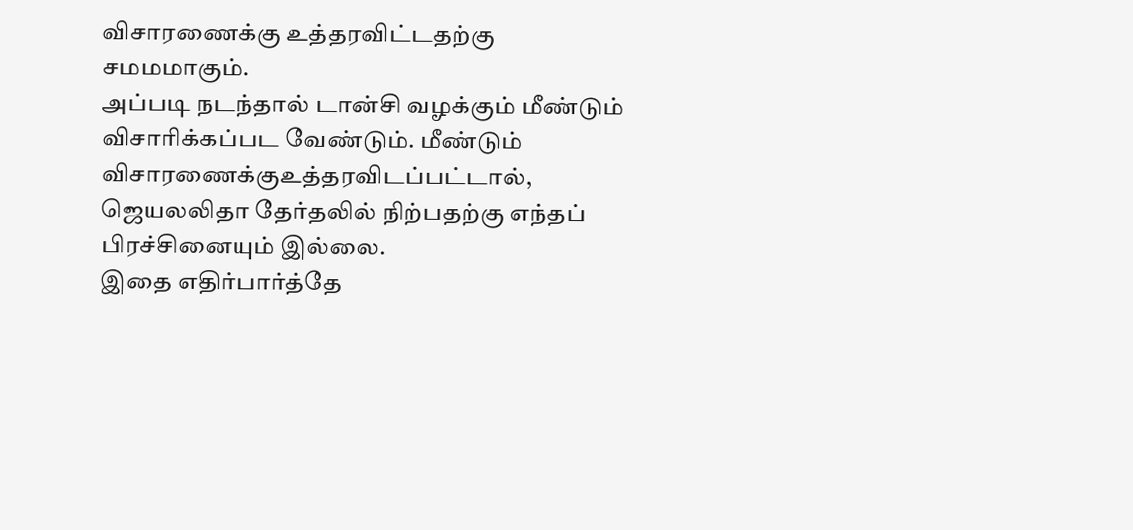விசாரணைக்கு உத்தரவிட்டதற்கு சமமமாகும்.
அப்படி நடந்தால் டான்சி வழக்கும் மீண்டும் விசாரிக்கப்பட வேண்டும். மீண்டும் விசாரணைக்குஉத்தரவிடப்பட்டால், ஜெயலலிதா தேர்தலில் நிற்பதற்கு எந்தப் பிரச்சினையும் இல்லை.
இதை எதிர்பார்த்தே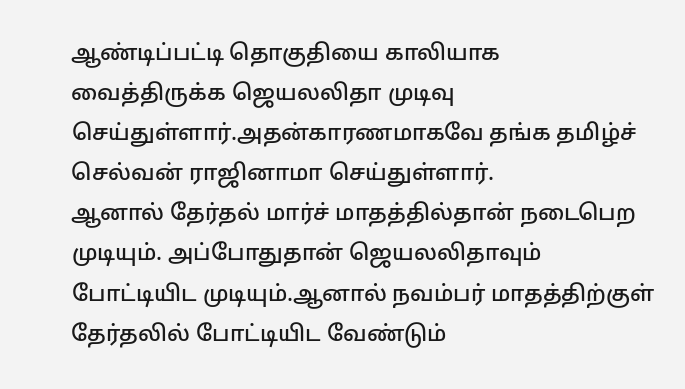ஆண்டிப்பட்டி தொகுதியை காலியாக வைத்திருக்க ஜெயலலிதா முடிவு செய்துள்ளார்.அதன்காரணமாகவே தங்க தமிழ்ச் செல்வன் ராஜினாமா செய்துள்ளார்.
ஆனால் தேர்தல் மார்ச் மாதத்தில்தான் நடைபெற முடியும். அப்போதுதான் ஜெயலலிதாவும் போட்டியிட முடியும்.ஆனால் நவம்பர் மாதத்திற்குள் தேர்தலில் போட்டியிட வேண்டும்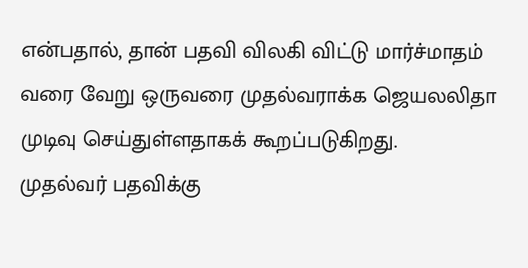என்பதால், தான் பதவி விலகி விட்டு மார்ச்மாதம் வரை வேறு ஒருவரை முதல்வராக்க ஜெயலலிதா முடிவு செய்துள்ளதாகக் கூறப்படுகிறது.
முதல்வர் பதவிக்கு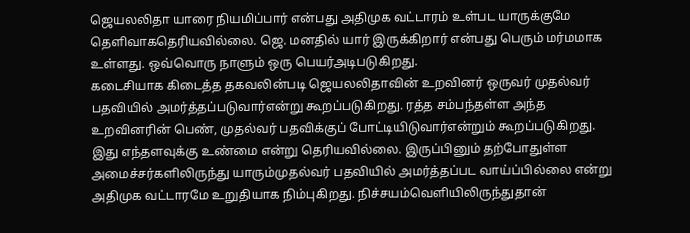ஜெயலலிதா யாரை நியமிப்பார் என்பது அதிமுக வட்டாரம் உள்பட யாருக்குமே தெளிவாகதெரியவில்லை. ஜெ. மனதில் யார் இருக்கிறார் என்பது பெரும் மர்மமாக உள்ளது. ஒவ்வொரு நாளும் ஒரு பெயர்அடிபடுகிறது.
கடைசியாக கிடைத்த தகவலின்படி ஜெயலலிதாவின் உறவினர் ஒருவர் முதல்வர் பதவியில் அமர்த்தப்படுவார்என்று கூறப்படுகிறது. ரத்த சம்பந்தள்ள அந்த உறவினரின் பெண், முதல்வர் பதவிக்குப் போட்டியிடுவார்என்றும் கூறப்படுகிறது.
இது எந்தளவுக்கு உண்மை என்று தெரியவில்லை. இருப்பினும் தற்போதுள்ள அமைச்சர்களிலிருந்து யாரும்முதல்வர் பதவியில் அமர்த்தப்பட வாய்ப்பில்லை என்று அதிமுக வட்டாரமே உறுதியாக நிம்புகிறது. நிச்சயம்வெளியிலிருந்துதான்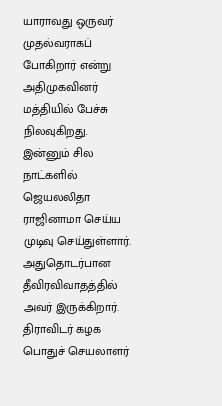யாராவது ஒருவர் முதல்வராகப் போகிறார் என்று அதிமுகவினர் மத்தியில் பேச்சு நிலவுகிறது.
இன்னும் சில நாட்களில் ஜெயலலிதா ராஜினாமா செய்ய முடிவு செய்துள்ளார். அதுதொடர்பான தீவிரவிவாதத்தில் அவர் இருக்கிறார். திராவிடர் கழக பொதுச் செயலாளர்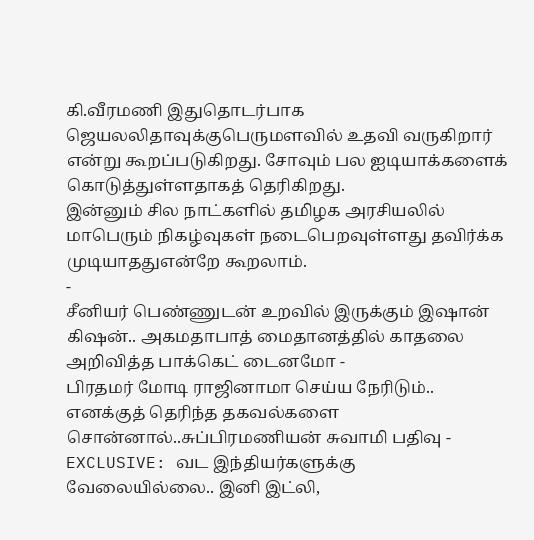கி.வீரமணி இதுதொடர்பாக ஜெயலலிதாவுக்குபெருமளவில் உதவி வருகிறார் என்று கூறப்படுகிறது. சோவும் பல ஐடியாக்களைக் கொடுத்துள்ளதாகத் தெரிகிறது.
இன்னும் சில நாட்களில் தமிழக அரசியலில் மாபெரும் நிகழ்வுகள் நடைபெறவுள்ளது தவிர்க்க முடியாததுஎன்றே கூறலாம்.
-
சீனியர் பெண்ணுடன் உறவில் இருக்கும் இஷான் கிஷன்.. அகமதாபாத் மைதானத்தில் காதலை அறிவித்த பாக்கெட் டைனமோ -
பிரதமர் மோடி ராஜினாமா செய்ய நேரிடும்.. எனக்குத் தெரிந்த தகவல்களை சொன்னால்..சுப்பிரமணியன் சுவாமி பதிவு -
EXCLUSIVE: வட இந்தியர்களுக்கு வேலையில்லை.. இனி இட்லி,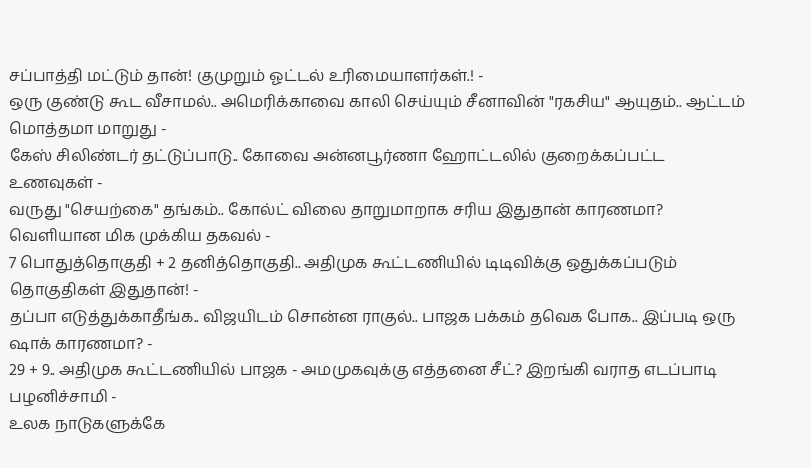சப்பாத்தி மட்டும் தான்! குமுறும் ஓட்டல் உரிமையாளர்கள்.! -
ஒரு குண்டு கூட வீசாமல்.. அமெரிக்காவை காலி செய்யும் சீனாவின் "ரகசிய" ஆயுதம்.. ஆட்டம் மொத்தமா மாறுது -
கேஸ் சிலிண்டர் தட்டுப்பாடு.. கோவை அன்னபூர்ணா ஹோட்டலில் குறைக்கப்பட்ட உணவுகள் -
வருது "செயற்கை" தங்கம்.. கோல்ட் விலை தாறுமாறாக சரிய இதுதான் காரணமா? வெளியான மிக முக்கிய தகவல் -
7 பொதுத்தொகுதி + 2 தனித்தொகுதி.. அதிமுக கூட்டணியில் டிடிவிக்கு ஒதுக்கப்படும் தொகுதிகள் இதுதான்! -
தப்பா எடுத்துக்காதீங்க.. விஜயிடம் சொன்ன ராகுல்.. பாஜக பக்கம் தவெக போக.. இப்படி ஒரு ஷாக் காரணமா? -
29 + 9.. அதிமுக கூட்டணியில் பாஜக - அமமுகவுக்கு எத்தனை சீட்? இறங்கி வராத எடப்பாடி பழனிச்சாமி -
உலக நாடுகளுக்கே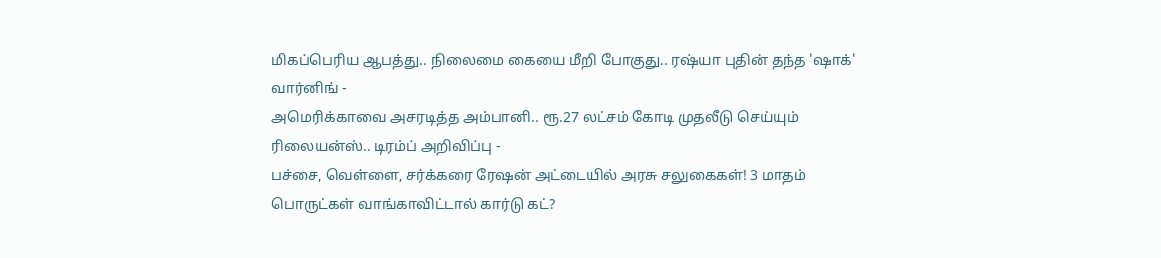மிகப்பெரிய ஆபத்து.. நிலைமை கையை மீறி போகுது.. ரஷ்யா புதின் தந்த 'ஷாக்' வார்னிங் -
அமெரிக்காவை அசரடித்த அம்பானி.. ரூ.27 லட்சம் கோடி முதலீடு செய்யும் ரிலையன்ஸ்.. டிரம்ப் அறிவிப்பு -
பச்சை, வெள்ளை, சர்க்கரை ரேஷன் அட்டையில் அரசு சலுகைகள்! 3 மாதம் பொருட்கள் வாங்காவிட்டால் கார்டு கட்?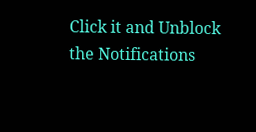Click it and Unblock the Notifications